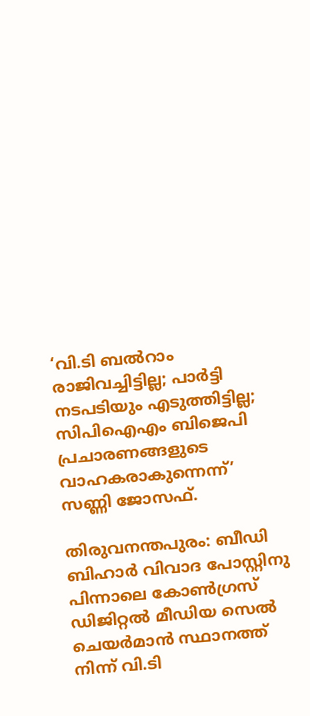‘വി.ടി ബല്‍റാം രാജിവച്ചിട്ടില്ല; പാര്‍ട്ടി നടപടിയും എടുത്തിട്ടില്ല; സിപിഐഎം ബിജെപി പ്രചാരണങ്ങളുടെ വാഹകരാകുന്നെന്ന്’ സണ്ണി ജോസഫ്.

തിരുവനന്തപുരം: ബീഡി ബിഹാര്‍ വിവാദ പോസ്റ്റിനു പിന്നാലെ കോണ്‍ഗ്രസ് ഡിജിറ്റല്‍ മീഡിയ സെല്‍ ചെയര്‍മാന്‍ സ്ഥാനത്ത് നിന്ന് വി.ടി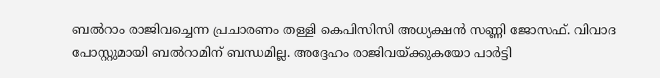ബല്‍റാം രാജിവച്ചെന്ന പ്രചാരണം തള്ളി കെപിസിസി അധ്യക്ഷന്‍ സണ്ണി ജോസഫ്. വിവാദ പോസ്റ്റുമായി ബല്‍റാമിന് ബന്ധമില്ല. അദ്ദേഹം രാജിവയ്ക്കുകയോ പാര്‍ട്ടി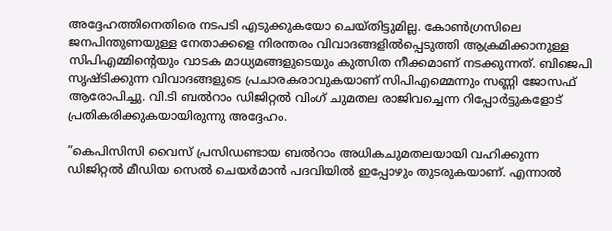അദ്ദേഹത്തിനെതിരെ നടപടി എടുക്കുകയോ ചെയ്തിട്ടുമില്ല. കോണ്‍ഗ്രസിലെ ജനപിന്തുണയുള്ള നേതാക്കളെ നിരന്തരം വിവാദങ്ങളില്‍പ്പെടുത്തി ആക്രമിക്കാനുള്ള സിപിഎമ്മിന്റെയും വാടക മാധ്യമങ്ങളുടെയും കുത്സിത നീക്കമാണ് നടക്കുന്നത്. ബിജെപി സൃഷ്ടിക്കുന്ന വിവാദങ്ങളുടെ പ്രചാരകരാവുകയാണ് സിപിഎമ്മെന്നും സണ്ണി ജോസഫ് ആരോപിച്ചു. വി.ടി ബല്‍റാം ഡിജിറ്റല്‍ വിംഗ് ചുമതല രാജിവച്ചെന്ന റിപ്പോര്‍ട്ടുകളോട് പ്രതികരിക്കുകയായിരുന്നു അദ്ദേഹം.

”കെപിസിസി വൈസ് പ്രസിഡണ്ടായ ബല്‍റാം അധികചുമതലയായി വഹിക്കുന്ന ഡിജിറ്റല്‍ മീഡിയ സെല്‍ ചെയര്‍മാന്‍ പദവിയില്‍ ഇപ്പോഴും തുടരുകയാണ്. എന്നാല്‍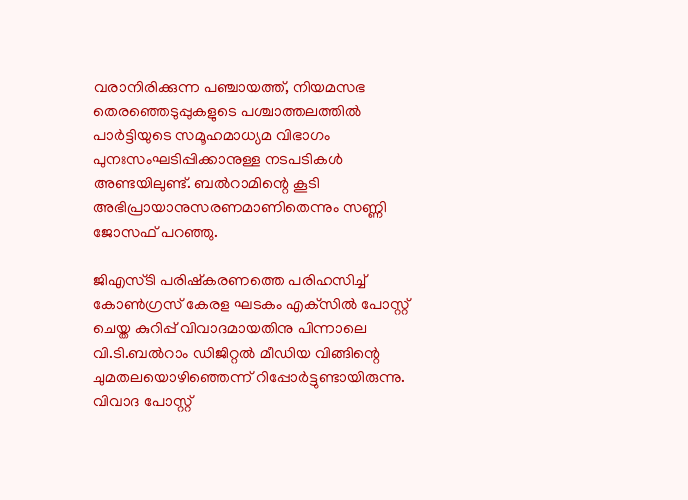വരാനിരിക്കുന്ന പഞ്ചായത്ത്, നിയമസഭ തെരഞ്ഞെടുപ്പുകളുടെ പശ്ചാത്തലത്തില്‍ പാര്‍ട്ടിയുടെ സമൂഹമാധ്യമ വിഭാഗം പുനഃസംഘടിപ്പിക്കാനുള്ള നടപടികള്‍ അണ്ടയിലുണ്ട്. ബല്‍റാമിന്റെ കൂടി അഭിപ്രായാനുസരണമാണിതെന്നും സണ്ണി ജോസഫ് പറഞ്ഞു.

ജിഎസ്ടി പരിഷ്‌കരണത്തെ പരിഹസിച്ച് കോണ്‍ഗ്രസ് കേരള ഘടകം എക്‌സില്‍ പോസ്റ്റ് ചെയ്ത കുറിപ്പ് വിവാദമായതിനു പിന്നാലെ വി.ടി.ബല്‍റാം ഡിജിറ്റല്‍ മീഡിയ വിങ്ങിന്റെ ചുമതലയൊഴിഞ്ഞെന്ന് റിപ്പോര്‍ട്ടുണ്ടായിരുന്നു. വിവാദ പോസ്റ്റ്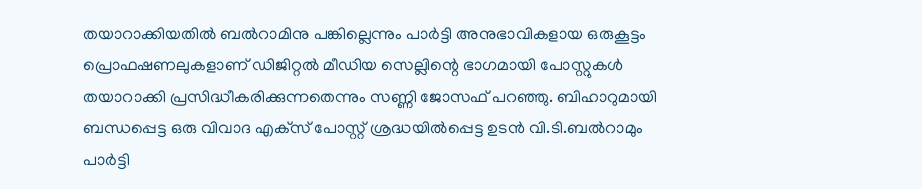തയാറാക്കിയതില്‍ ബല്‍റാമിനു പങ്കില്ലെന്നും പാര്‍ട്ടി അനുഭാവികളായ ഒരുകൂട്ടം പ്രൊഫഷണലുകളാണ് ഡിജിറ്റല്‍ മീഡിയ സെല്ലിന്റെ ഭാഗമായി പോസ്റ്റുകള്‍ തയാറാക്കി പ്രസിദ്ധീകരിക്കുന്നതെന്നും സണ്ണി ജോസഫ് പറഞ്ഞു. ബിഹാറുമായി ബന്ധപ്പെട്ട ഒരു വിവാദ എക്‌സ് പോസ്റ്റ് ശ്രദ്ധയില്‍പ്പെട്ട ഉടന്‍ വി.ടി.ബല്‍റാമും പാര്‍ട്ടി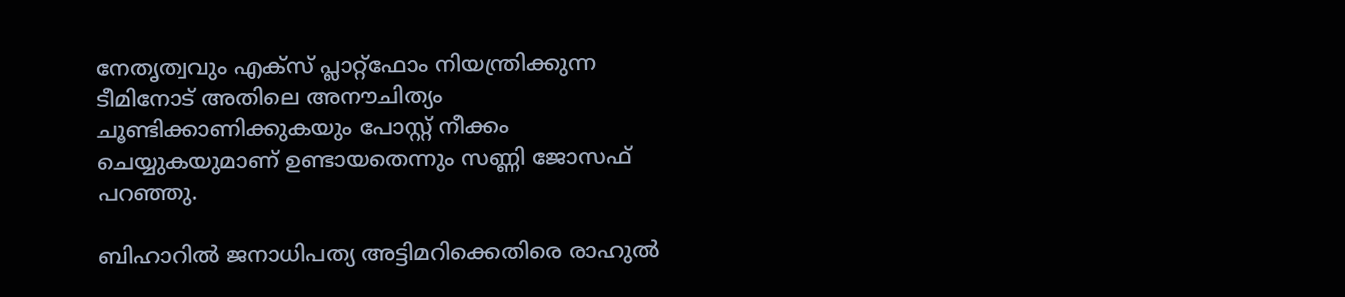നേതൃത്വവും എക്‌സ് പ്ലാറ്റ്‌ഫോം നിയന്ത്രിക്കുന്ന ടീമിനോട് അതിലെ അനൗചിത്യം ചൂണ്ടിക്കാണിക്കുകയും പോസ്റ്റ് നീക്കം ചെയ്യുകയുമാണ് ഉണ്ടായതെന്നും സണ്ണി ജോസഫ് പറഞ്ഞു.

ബിഹാറില്‍ ജനാധിപത്യ അട്ടിമറിക്കെതിരെ രാഹുല്‍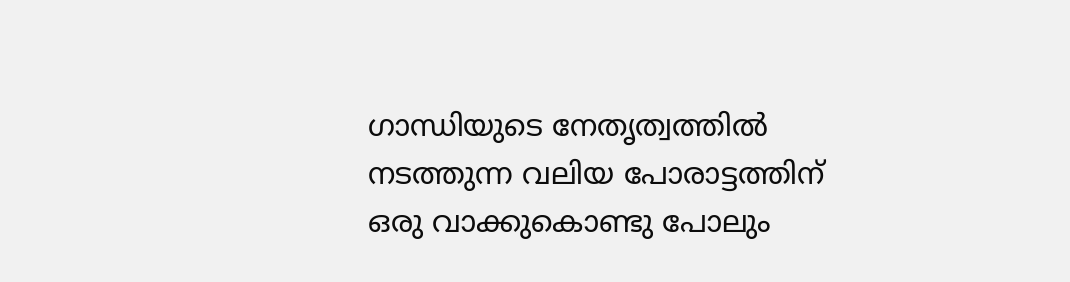ഗാന്ധിയുടെ നേതൃത്വത്തില്‍ നടത്തുന്ന വലിയ പോരാട്ടത്തിന് ഒരു വാക്കുകൊണ്ടു പോലും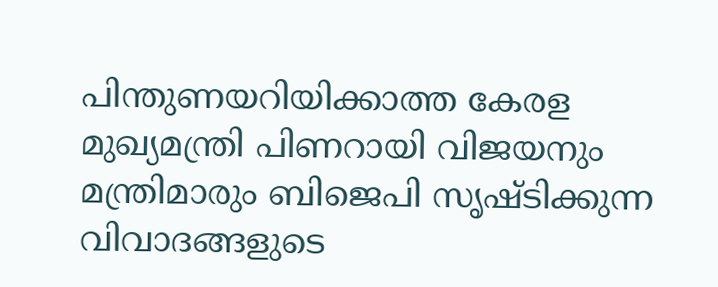പിന്തുണയറിയിക്കാത്ത കേരള മുഖ്യമന്ത്രി പിണറായി വിജയനും മന്ത്രിമാരും ബിജെപി സൃഷ്ടിക്കുന്ന വിവാദങ്ങളുടെ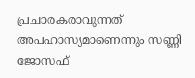പ്രചാരകരാവുന്നത് അപഹാസ്യമാണെന്നും സണ്ണി ജോസഫ്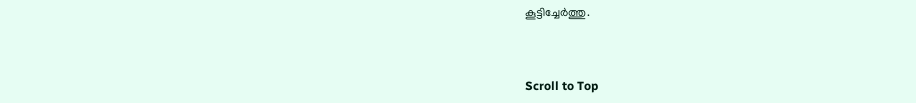കൂട്ടിച്ചേര്‍ത്തു.



Scroll to Top